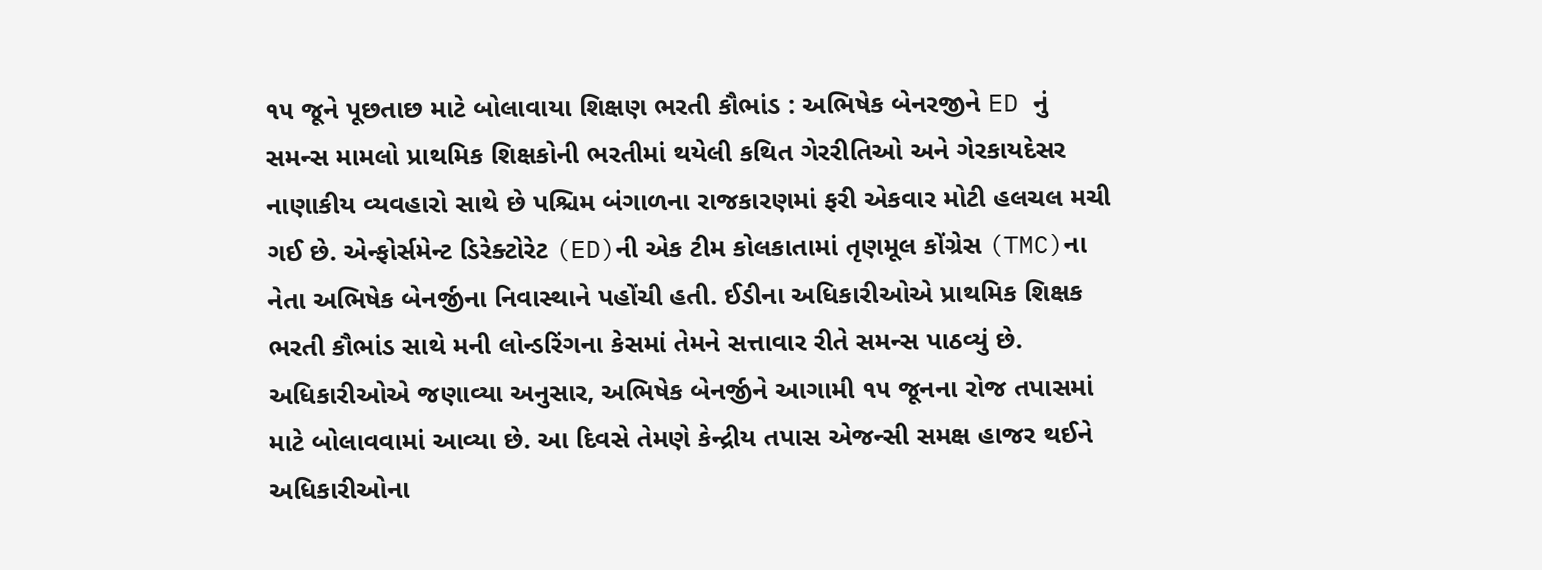૧૫ જૂને પૂછતાછ માટે બોલાવાયા શિક્ષણ ભરતી કૌભાંડ : અભિષેક બેનરજીને ED નું સમન્સ મામલો પ્રાથમિક શિક્ષકોની ભરતીમાં થયેલી કથિત ગેરરીતિઓ અને ગેરકાયદેસર નાણાકીય વ્યવહારો સાથે છે પશ્ચિમ બંગાળના રાજકારણમાં ફરી એકવાર મોટી હલચલ મચી ગઈ છે. એન્ફોર્સમેન્ટ ડિરેક્ટોરેટ (ED)ની એક ટીમ કોલકાતામાં તૃણમૂલ કોંગ્રેસ (TMC)ના નેતા અભિષેક બેનર્જીના નિવાસ્થાને પહોંચી હતી. ઈડીના અધિકારીઓએ પ્રાથમિક શિક્ષક ભરતી કૌભાંડ સાથે મની લોન્ડરિંગના કેસમાં તેમને સત્તાવાર રીતે સમન્સ પાઠવ્યું છે.
અધિકારીઓએ જણાવ્યા અનુસાર, અભિષેક બેનર્જીને આગામી ૧૫ જૂનના રોજ તપાસમાં માટે બોલાવવામાં આવ્યા છે. આ દિવસે તેમણે કેન્દ્રીય તપાસ એજન્સી સમક્ષ હાજર થઈને અધિકારીઓના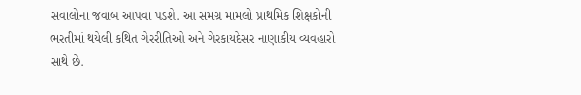સવાલોના જવાબ આપવા પડશે. આ સમગ્ર મામલો પ્રાથમિક શિક્ષકોની ભરતીમાં થયેલી કથિત ગેરરીતિઓ અને ગેરકાયદેસર નાણાકીય વ્યવહારો સાથે છે.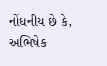નોંધનીય છે કે, અભિષેક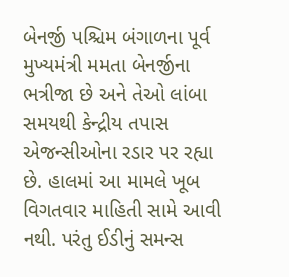બેનર્જી પશ્ચિમ બંગાળના પૂર્વ મુખ્યમંત્રી મમતા બેનર્જીના ભત્રીજા છે અને તેઓ લાંબા સમયથી કેન્દ્રીય તપાસ એજન્સીઓના રડાર પર રહ્યા છે. હાલમાં આ મામલે ખૂબ વિગતવાર માહિતી સામે આવી નથી. પરંતુ ઈડીનું સમન્સ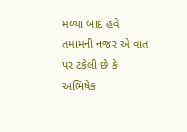મળ્યા બાદ હવે તમામની નજર એ વાત પર ટકેલી છે કે અભિષેક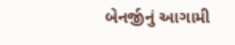બેનર્જીનું આગામી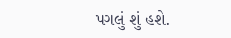પગલું શું હશે.